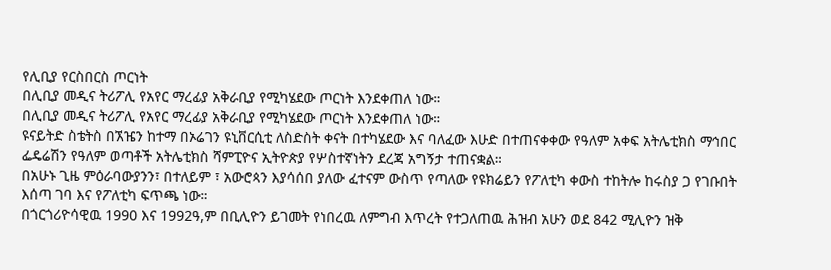የሊቢያ የርስበርስ ጦርነት
በሊቢያ መዲና ትሪፖሊ የአየር ማረፊያ አቅራቢያ የሚካሄደው ጦርነት እንደቀጠለ ነው።
በሊቢያ መዲና ትሪፖሊ የአየር ማረፊያ አቅራቢያ የሚካሄደው ጦርነት እንደቀጠለ ነው።
ዩናይትድ ስቴትስ በኧዤን ከተማ በኦሬገን ዩኒቨርሲቲ ለስድስት ቀናት በተካሄደው እና ባለፈው እሁድ በተጠናቀቀው የዓለም አቀፍ አትሌቲክስ ማኅበር ፌዴሬሽን የዓለም ወጣቶች አትሌቲክስ ሻምፒዮና ኢትዮጵያ የሦስተኛነትን ደረጃ አግኝታ ተጠናቋል።
በአሁኑ ጊዜ ምዕራባውያንን፣ በተለይም ፣ አውሮጳን እያሳሰበ ያለው ፈተናም ውስጥ የጣለው የዩክሬይን የፖለቲካ ቀውስ ተከትሎ ከሩስያ ጋ የገቡበት እሰጣ ገባ እና የፖለቲካ ፍጥጫ ነው።
በጎርጎሪዮሳዊዉ 1990 እና 1992ዓ,ም በቢሊዮን ይገመት የነበረዉ ለምግብ እጥረት የተጋለጠዉ ሕዝብ አሁን ወደ 842 ሚሊዮን ዝቅ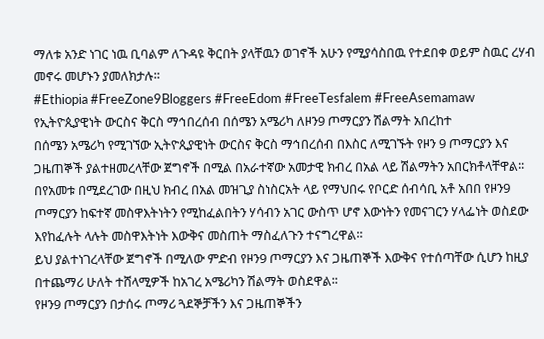ማለቱ አንድ ነገር ነዉ ቢባልም ለጉዳዩ ቅርበት ያላቸዉን ወገኖች አሁን የሚያሳስበዉ የተደበቀ ወይም ስዉር ረሃብ መኖሩ መሆኑን ያመለክታሉ።
#Ethiopia #FreeZone9Bloggers #FreeEdom #FreeTesfalem #FreeAsemamaw
የኢትዮጲያዊነት ውርስና ቅርስ ማኅበረሰብ በሰሜን አሜሪካ ለዞን9 ጦማርያን ሽልማት አበረከተ
በሰሜን አሜሪካ የሚገኘው ኢትዮጲያዊነት ውርስና ቅርስ ማኅበረሰብ በእስር ለሚገኙት የዞን 9 ጦማርያን እና ጋዜጠኞች ያልተዘመረላቸው ጀግኖች በሚል በአራተኛው አመታዊ ክብረ በአል ላይ ሽልማትን አበርክቶላቸዋል፡፡
በየአመቱ በሚደረገው በዚህ ክብረ በአል መዝጊያ ስነስርአት ላይ የማህበሩ የቦርድ ሰብሳቢ አቶ አበበ የዞን9 ጦማርያን ከፍተኛ መስዋእትነትን የሚከፈልበትን ሃሳብን አገር ውስጥ ሆኖ እውነትን የመናገርን ሃላፌነት ወስደው እየከፈሉት ላሉት መስዋእትነት እውቅና መስጠት ማስፈለጉን ተናግረዋል።
ይህ ያልተነገረላቸው ጀግኖች በሚለው ምድብ የዞን9 ጦማርያን እና ጋዜጠኞች እውቅና የተሰጣቸው ሲሆን ከዚያ በተጨማሪ ሁለት ተሸላሚዎች ከአገረ አሜሪካን ሽልማት ወስደዋል፡፡
የዞን9 ጦማርያን በታሰሩ ጦማሪ ጓደኞቻችን እና ጋዜጠኞችን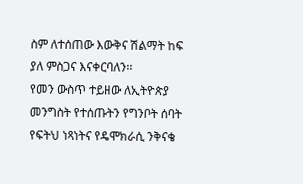ስም ለተሰጠው እውቅና ሽልማት ከፍ ያለ ምስጋና እናቀርባለን፡፡
የመን ውስጥ ተይዘው ለኢትዮጵያ መንግስት የተሰጡትን የግንቦት ሰባት የፍትህ ነጻነትና የዴሞክራሲ ንቅናቄ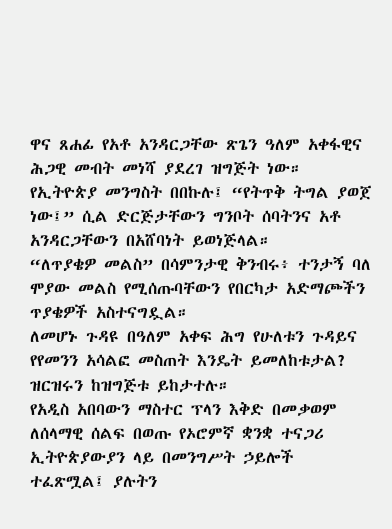ዋና ጸሐፊ የአቶ አንዳርጋቸው ጽጌን ዓለም አቀፋዊና ሕጋዊ መብት መነሻ ያደረገ ዝግጅት ነው።
የኢትዮጵያ መንግስት በበኩሉ፤ “የትጥቅ ትግል ያወጀ ነው፤” ሲል ድርጅታቸውን ግንቦት ሰባትንና አቶ አንዳርጋቸውን በአሸባነት ይወነጅላል።
“ለጥያቄዎ መልስ” በሳምንታዊ ቅንብሩ፥ ተንታኝ ባለ ሞያው መልስ የሚሰጡባቸውን የበርካታ አድማጮችን ጥያቄዎች አስተናግዷል።
ለመሆኑ ጉዳዩ በዓለም አቀፍ ሕግ የሁለቱን ጉዳይና የየመንን አሳልፎ መስጠት እንዴት ይመለከቱታል? ዝርዝሩን ከዝግጅቱ ይከታተሉ።
የአዲስ አበባውን ማስተር ፕላን እቅድ በመቃወም ለሰላማዊ ሰልፍ በወጡ የኦሮምኛ ቋንቋ ተናጋሪ ኢትዮጵያውያን ላይ በመንግሥት ኃይሎች ተፈጽሟል፤ ያሉትን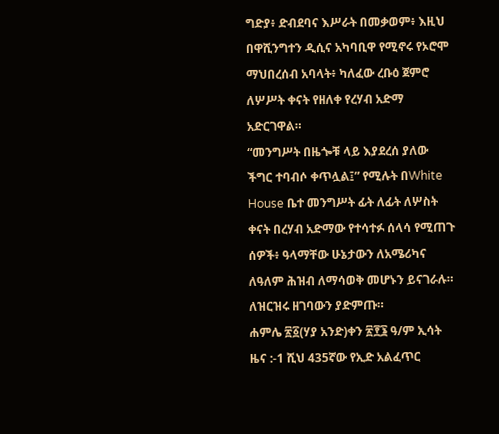ግድያ፥ ድብደባና እሥራት በመቃወም፥ እዚህ በዋሺንግተን ዲሲና አካባቢዋ የሚኖሩ የኦሮሞ ማህበረሰብ አባላት፥ ካለፈው ረቡዕ ጀምሮ ለሦሥት ቀናት የዘለቀ የረሃብ አድማ አድርገዋል።
“መንግሥት በዜጐቹ ላይ እያደረሰ ያለው ችግር ተባብሶ ቀጥሏል፤” የሚሉት በWhite House ቤተ መንግሥት ፊት ለፊት ለሦስት ቀናት በረሃብ አድማው የተሳተፉ ሰላሳ የሚጠጉ ሰዎች፥ ዓላማቸው ሁኔታውን ለአሜሪካና ለዓለም ሕዝብ ለማሳወቅ መሆኑን ይናገራሉ። ለዝርዝሩ ዘገባውን ያድምጡ።
ሐምሌ ፳፩(ሃያ አንድ)ቀን ፳፻፮ ዓ/ም ኢሳት ዜና :-1 ሺህ 435ኛው የኢድ አልፈጥር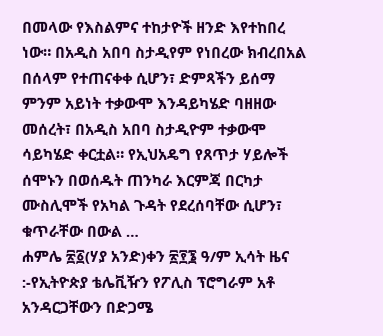በመላው የእስልምና ተከታዮች ዘንድ እየተከበረ ነው። በአዲስ አበባ ስታዲየም የነበረው ክብረበአል በሰላም የተጠናቀቀ ሲሆን፣ ድምጻችን ይሰማ ምንም አይነት ተቃውሞ እንዳይካሄድ ባዘዘው መሰረት፣ በአዲስ አበባ ስታዲዮም ተቃውሞ ሳይካሄድ ቀርቷል። የኢህአዴግ የጸጥታ ሃይሎች ሰሞኑን በወሰዱት ጠንካራ እርምጃ በርካታ ሙስሊሞች የአካል ጉዳት የደረሰባቸው ሲሆን፣ ቁጥራቸው በውል …
ሐምሌ ፳፩(ሃያ አንድ)ቀን ፳፻፮ ዓ/ም ኢሳት ዜና :-የኢትዮጵያ ቴሌቪዥን የፖሊስ ፕሮግራም አቶ አንዳርጋቸውን በድጋሜ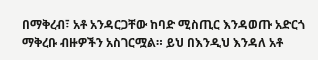በማቅረብ፣ አቶ አንዳርጋቸው ከባድ ሚስጢር እንዳወጡ አድርጎ ማቅረቡ ብዙዎችን አስገርሟል። ይህ በእንዲህ እንዳለ አቶ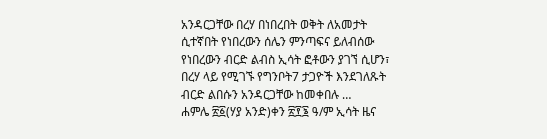አንዳርጋቸው በረሃ በነበረበት ወቅት ለአመታት ሲተኛበት የነበረውን ሰሌን ምንጣፍና ይለብሰው የነበረውን ብርድ ልብስ ኢሳት ፎቶውን ያገኘ ሲሆን፣ በረሃ ላይ የሚገኙ የግንቦት7 ታጋዮች እንደገለጹት ብርድ ልበሱን አንዳርጋቸው ከመቀበሉ …
ሐምሌ ፳፩(ሃያ አንድ)ቀን ፳፻፮ ዓ/ም ኢሳት ዜና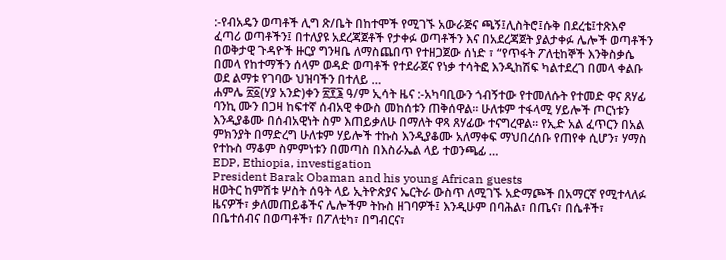:-የብአዴን ወጣቶች ሊግ ጽ/ቤት በከተሞች የሚገኙ አውራጅና ጫኝ፤ሊስትሮ፤ሱቅ በደረቴ፤ተጽእኖ ፈጣሪ ወጣቶችን፤ በተለያዩ አደረጃጀቶች የታቀፉ ወጣቶችን እና በአደረጃጀት ያልታቀፉ ሌሎች ወጣቶችን በወቅታዊ ጉዳዮች ዙርያ ግንዛቤ ለማስጨበጥ የተዘጋጀው ሰነድ ፣ “የጥፋት ፖለቲከኞች እንቅስቃሴ በመላ የከተማችን ሰላም ወዳድ ወጣቶች የተደራጀና የነቃ ተሳትፎ እንዲከሽፍ ካልተደረገ በመላ ቀልቡ ወደ ልማቱ የገባው ህዝባችን በተለይ …
ሐምሌ ፳፩(ሃያ አንድ)ቀን ፳፻፮ ዓ/ም ኢሳት ዜና :-አካባቢውን ጎብኝተው የተመለሱት የተመድ ዋና ጸሃፊ ባንኪ ሙን በጋዛ ከፍተኛ ሰብአዊ ቀውስ መከሰቱን ጠቅሰዋል፡፡ ሁለቱም ተፋላሚ ሃይሎች ጦርነቱን እንዲያቆሙ በሰብአዊነት ስም እጠይቃለሁ በማለት ዋጻ ጸሃፊው ተናግረዋል። የኢድ አል ፈጥርን በአል ምክንያት በማድረግ ሁለቱም ሃይሎች ተኩስ እንዲያቆሙ አለማቀፍ ማህበረሰቡ የጠየቀ ሲሆን፣ ሃማስ የተኩስ ማቆም ስምምነቱን በመጣስ በእስራኤል ላይ ተወንጫፊ …
EDP, Ethiopia, investigation
President Barak Obaman and his young African guests
ዘወትር ከምሽቱ ሦስት ሰዓት ላይ ኢትዮጵያና ኤርትራ ውስጥ ለሚገኙ አድማጮች በአማርኛ የሚተላለፉ ዜናዎች፣ ቃለመጠይቆችና ሌሎችም ትኩስ ዘገባዎች፤ እንዲሁም በባሕል፣ በጤና፣ በሴቶች፣ በቤተሰብና በወጣቶች፣ በፖለቲካ፣ በግብርና፣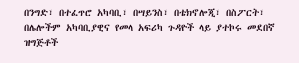በንግድ፣ በተፈጥሮ አካባቢ፣ በሣይንስ፣ በቴክኖሎጂ፣ በስፖርት፣ በሌሎችም አካባቢያዊና የመላ አፍሪካ ጉዳዮች ላይ ያተኮሩ መደበኛ ዝግጅቶች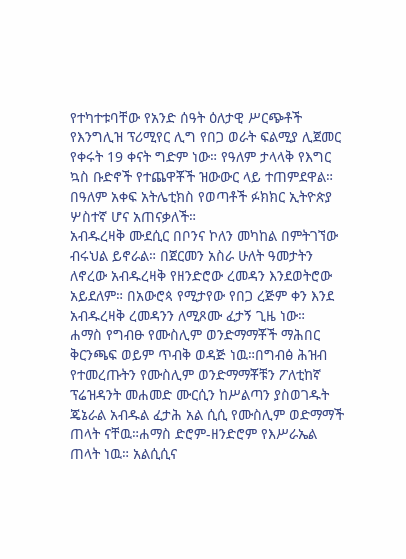የተካተቱባቸው የአንድ ሰዓት ዕለታዊ ሥርጭቶች
የእንግሊዝ ፕሪሚየር ሊግ የበጋ ወራት ፍልሚያ ሊጀመር የቀሩት 19 ቀናት ግድም ነው። የዓለም ታላላቅ የእግር ኳስ ቡድኖች የተጨዋቾች ዝውውር ላይ ተጠምደዋል። በዓለም አቀፍ አትሌቲክስ የወጣቶች ፉክክር ኢትዮጵያ ሦስተኛ ሆና አጠናቃለች።
አብዱረዛቅ ሙደሲር በቦንና ኮለን መካከል በምትገኘው ብሩህል ይኖራል። በጀርመን አስራ ሁለት ዓመታትን ለኖረው አብዱረዛቅ የዘንድሮው ረመዳን እንደወትሮው አይደለም። በአውሮጳ የሚታየው የበጋ ረጅም ቀን እንደ አብዱረዛቅ ረመዳንን ለሚጾሙ ፈታኝ ጊዜ ነው።
ሐማስ የግብፁ የሙስሊም ወንድማማቾች ማሕበር ቅርንጫፍ ወይም ጥብቅ ወዳጅ ነዉ።በግብፅ ሕዝብ የተመረጡትን የሙስሊም ወንድማማቾቹን ፖለቲከኛ ፕሬዝዳንት መሐመድ ሙርሲን ከሥልጣን ያስወገዱት ጄኔራል አብዱል ፈታሕ አል ሲሲ የሙስሊም ወድማማች ጠላት ናቸዉ።ሐማስ ድሮም-ዘንድሮም የእሥራኤል ጠላት ነዉ። አልሲሲና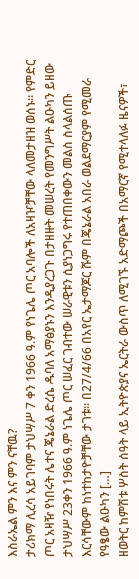እስራኤል ምን እና ምን ናቸዉ?
ታሪክማ ሊረሳ አይገባም ታህሣሥ 7 ቀን 1966 ዓ.ም የነጌሌ ጦር አባሎች ለአዛዦቻቸው ላለመታዘዝ ወሰኑ። የምድር ጦር አዛዥ የነበሩት ሌተና ጄኔራል ድረሴ ዱባለ አማፅያኑን እንዲያረጋጉ በታዘዙት መሠረት የመንግሥት ልዑካን ይዘው ታህሣሥ 23ቀን 1966 ዓ.ም ነጌሌ ጦር ሠፈር ገብተው ሠራዊቱን ሲያነጋግሩ የተጠበቀውን መልስ ስላልሰጡ እርሳቸውም ከነተከታዮቻቸው ታገቱ፡፡ በ27/4/66 በአየር ኤታማጆር ሹም በጄኔራል አበራ ወልደማርያም የሚመራ የዓፄው ልዑካን […]
ዘወትር ከምሽቱ ሦስት ሰዓት ላይ ኢትዮጵያና ኤርትራ ውስጥ ለሚገኙ አድማጮች በአማርኛ የሚተላለፉ ዜናዎች፣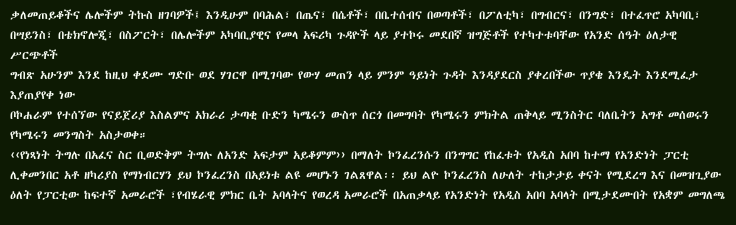ቃለመጠይቆችና ሌሎችም ትኩስ ዘገባዎች፤ እንዲሁም በባሕል፣ በጤና፣ በሴቶች፣ በቤተሰብና በወጣቶች፣ በፖለቲካ፣ በግብርና፣ በንግድ፣ በተፈጥሮ አካባቢ፣ በሣይንስ፣ በቴክኖሎጂ፣ በስፖርት፣ በሌሎችም አካባቢያዊና የመላ አፍሪካ ጉዳዮች ላይ ያተኮሩ መደበኛ ዝግጅቶች የተካተቱባቸው የአንድ ሰዓት ዕለታዊ ሥርጭቶች
ግብጽ አሁንም እንደ ከዚህ ቀደሙ ግድቡ ወደ ሃገርዋ በሚገባው የውሃ መጠን ላይ ምንም ዓይነት ጉዳት እንዳያደርስ ያቀረበችው ጥያቄ እንዴት እንደሚፈታ እያጠያየቀ ነው
ቦኮሐራም የተሰኘው የናይጀሪያ እስልምና አክራሪ ታጣቂ ቡድን ካሜሩን ውስጥ ሰርጎ በመግባት የካሜሩን ምክትል ጠቅላይ ሚንስትር ባለቤትን አግቶ መሰወሩን የካሜሩን መንግስት አስታወቀ።
‹‹የነጻነት ትግሉ በአፈና ስር ቢወድቅም ትግሉ ለአንድ አፍታም አይቆምም›› በማለት ኮንፈረንሱን በንግግር የከፈቱት የአዲስ አበባ ከተማ የአንድነት ፓርቲ ሊቀመንበር አቶ ዘካሪያስ የማነብርሃን ይህ ኮንፈረንስ በአይነቱ ልዩ መሆኑን ገልጸዋል፡፡ ይህ ልዮ ኮንፈረንስ ለሁለት ተከታታይ ቀናት የሚደረግ እና በመዝጊያው ዕለት የፓርቲው ከፍተኛ አመራሮች ፣የብሄራዊ ምክር ቤት አባላትና የወረዳ አመራሮች በአጠቃላይ የአንድነት የአዲስ አበባ አባላት በሚታደሙበት የአቋም መግለጫ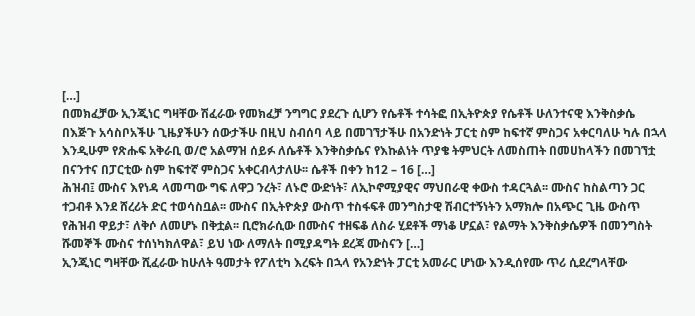[…]
በመክፈቻው ኢንጂነር ግዛቸው ሽፈራው የመክፈቻ ንግግር ያደረጉ ሲሆን የሴቶች ተሳትፎ በኢትዮጵያ የሴቶች ሁለንተናዊ እንቅስቃሴ በእጅጉ አሳስቦአችሁ ጊዜያችሁን ሰውታችሁ በዚህ ስብሰባ ላይ በመገኘታችሁ በአንድነት ፓርቲ ስም ከፍተኛ ምስጋና አቀርባለሁ ካሉ በኋላ እንዲሁም የጽሑፍ አቅራቢ ወ/ሮ አልማዝ ሰይፉ ለሴቶች እንቅስቃሴና የእኩልነት ጥያቄ ትምህርት ለመስጠት በመሀከላችን በመገኘቷ በናንተና በፓርቲው ስም ከፍተኛ ምስጋና አቀርብላታለሁ፡፡ ሴቶች በቀን ከ12 – 16 […]
ሕዝብ፤ ሙስና እየነዳ ላመጣው ግፍ ለዋጋ ንረት፣ ለኑሮ ውድነት፣ ለኢኮኖሚያዊና ማህበራዊ ቀውስ ተዳርጓል፡፡ ሙስና ከስልጣን ጋር ተጋብቶ እንደ ሸረሪት ድር ተወሳስቧል፡፡ ሙስና በኢትዮጵያ ውስጥ ተስፋፍቶ መንግስታዊ ሽብርተኝነትን አማክሎ በአጭር ጊዜ ውስጥ የሕዝብ ዋይታ፣ ለቅሶ ለመሆኑ በቅቷል፡፡ ቢሮክራሲው በሙስና ተዘፍቆ ለስራ ሂደቶች ማነቆ ሆኗል፣ የልማት እንቅስቃሴዎች በመንግስት ሹመኞች ሙስና ተሰነካክለዋል፣ ይህ ነው ለማለት በሚያዳግት ደረጃ ሙስናን […]
ኢንጂነር ግዛቸው ሺፈራው ከሁለት ዓመታት የፖለቲካ እረፍት በኋላ የአንድነት ፓርቲ አመራር ሆነው እንዲሰየሙ ጥሪ ሲደረግላቸው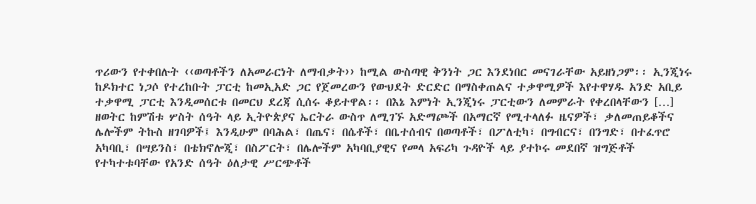ጥሪውን የተቀበሉት ‹‹ወጣቶችን ለአመራርነት ለማብቃት›› ከሚል ውስጣዊ ቅንነት ጋር እንደነበር መናገራቸው አይዘነጋም፡፡ ኢንጂነሩ ከዶክተር ነጋሶ የተረከቡት ፓርቲ ከመኢአድ ጋር የጀመረውን የውህደት ድርድር በማስቀጠልና ተቃዋሚዎች እየተዋሃዱ አንድ አቢይ ተቃዋሚ ፓርቲ እንዲመሰርቱ በመርህ ደረጃ ሲሰሩ ቆይተዋል፡፡ በእኔ እምነት ኢንጂነሩ ፓርቲውን ለመምራት የቀረበላቸውን […]
ዘወትር ከምሽቱ ሦስት ሰዓት ላይ ኢትዮጵያና ኤርትራ ውስጥ ለሚገኙ አድማጮች በአማርኛ የሚተላለፉ ዜናዎች፣ ቃለመጠይቆችና ሌሎችም ትኩስ ዘገባዎች፤ እንዲሁም በባሕል፣ በጤና፣ በሴቶች፣ በቤተሰብና በወጣቶች፣ በፖለቲካ፣ በግብርና፣ በንግድ፣ በተፈጥሮ አካባቢ፣ በሣይንስ፣ በቴክኖሎጂ፣ በስፖርት፣ በሌሎችም አካባቢያዊና የመላ አፍሪካ ጉዳዮች ላይ ያተኮሩ መደበኛ ዝግጅቶች የተካተቱባቸው የአንድ ሰዓት ዕለታዊ ሥርጭቶች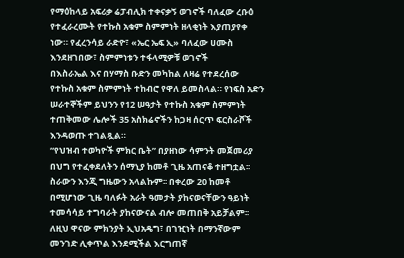የማዕከላይ አፍሪቃ ሬፓብሊክ ተቀናቃኝ ወገኖች ባለፈው ረቡዕ የተፈራረሙት የተኩስ አቁም ስምምነት ዘላቂነት እያጠያየቀ ነው። የፈረንሳይ ራድዮ፣ «ኤር ኤፍ ኢ» ባለፈው ሀሙስ እንደዘገበው፣ ስምምነቱን ተፋላሚዎቹ ወገኖች
በእስራኤል እና በሃማስ ቡድን መካከል ለዛሬ የተደረሰው የተኩስ አቁም ስምምነት ተከብሮ የዋለ ይመስላል። የነፍስ አድን ሠራተኞችም ይህንን የ12 ሠዓታት የተኩስ አቁም ስምምነት ተጠቅመው ሌሎች 35 አስክሬኖችን ከጋዛ ሰርጥ ፍርስራሾች እንዳወጡ ተገልጿል።
“የህዝብ ተወካዮች ምክር ቤት” በያዘነው ሳምንት መጀመሪያ በህግ የተፈቀደለትን ሰማኒያ ከመቶ ጊዜ አጠናቆ ተዘግቷል፡፡ ስራውን እንጂ ግዜውን አላልኩም፡፡ በቀረው 20 ከመቶ በሚሆነው ጊዜ ባለፉት አራት ዓመታት ያከናወናቸውን ዓይነት ተመሳሳይ ተግባራት ያከናውናል ብሎ መጠበቅ አይቻልም፡፡ ለዚህ ዋናው ምክንያት ኢህአዴግ፣ በገዢነት በማንኛውም መንገድ ሊቀጥል እንደሚችል እርግጠኛ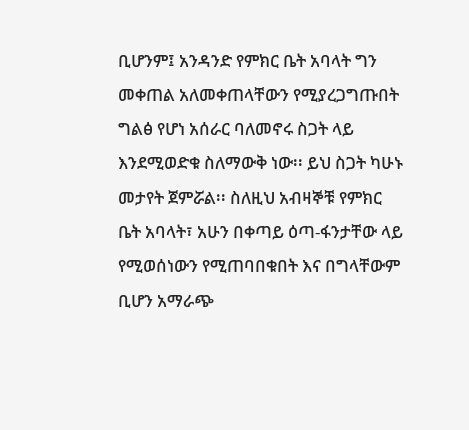ቢሆንም፤ አንዳንድ የምክር ቤት አባላት ግን መቀጠል አለመቀጠላቸውን የሚያረጋግጡበት ግልፅ የሆነ አሰራር ባለመኖሩ ስጋት ላይ እንደሚወድቁ ስለማውቅ ነው፡፡ ይህ ስጋት ካሁኑ መታየት ጀምሯል፡፡ ስለዚህ አብዛኞቹ የምክር ቤት አባላት፣ አሁን በቀጣይ ዕጣ-ፋንታቸው ላይ የሚወሰነውን የሚጠባበቁበት እና በግላቸውም ቢሆን አማራጭ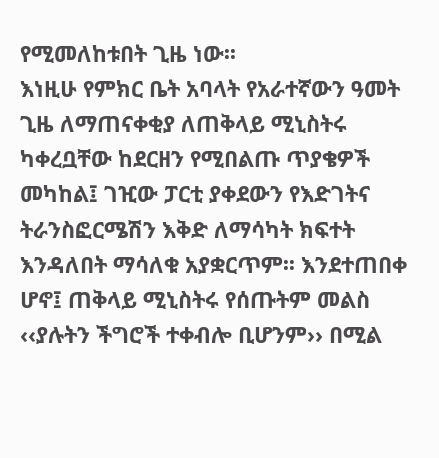የሚመለከቱበት ጊዜ ነው፡፡
እነዚሁ የምክር ቤት አባላት የአራተኛውን ዓመት ጊዜ ለማጠናቀቂያ ለጠቅላይ ሚኒስትሩ ካቀረቧቸው ከደርዘን የሚበልጡ ጥያቄዎች መካከል፤ ገዢው ፓርቲ ያቀደውን የእድገትና ትራንስፎርሜሽን እቅድ ለማሳካት ክፍተት እንዳለበት ማሳለቁ አያቋርጥም፡፡ እንደተጠበቀ ሆኖ፤ ጠቅላይ ሚኒስትሩ የሰጡትም መልስ ‹‹ያሉትን ችግሮች ተቀብሎ ቢሆንም›› በሚል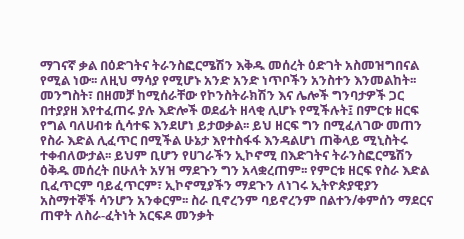ማገናኛ ቃል በዕድገትና ትራንስፎርሜሽን እቅዱ መሰረት ዕድገት አስመዝግበናል የሚል ነው፡፡ ለዚህ ማሳያ የሚሆኑ አንድ አንድ ነጥቦችን አንስተን እንመልከት፡፡
መንግስት፣ በዘመቻ ከሚሰራቸው የኮንስትራክሽን እና ሌሎች ግንባታዎች ጋር በተያያዘ እየተፈጠሩ ያሉ እድሎች ወደፊት ዘላቂ ሊሆኑ የሚችሉት፤ በምርቱ ዘርፍ የግል ባለሀብቱ ሲሳተፍ እንደሆነ ይታወቃል፡፡ ይህ ዘርፍ ግን በሚፈለገው መጠን የስራ እድል ሊፈጥር በሚችል ሁኔታ እየተስፋፋ እንዳልሆነ ጠቅላይ ሚኒስትሩ ተቀብለውታል፡፡ ይህም ቢሆን የሀገራችን ኢኮኖሚ በእድገትና ትራንስፎርሜሽን ዕቅዱ መሰረት በሁለት አሃዝ ማደጉን ግን አላቋረጠም፡፡ የምርቱ ዘርፍ የስራ እድል ቢፈጥርም ባይፈጥርም፣ ኢኮኖሚያችን ማደጉን ለነገሩ ኢትዮጵያዊያን አስማተኞች ሳንሆን አንቀርም፡፡ ስራ ቢኖረንም ባይኖረንም በልተን/ቀምሰን ማደርና ጠዋት ለስራ-ፈትነት አርፍዶ መንቃት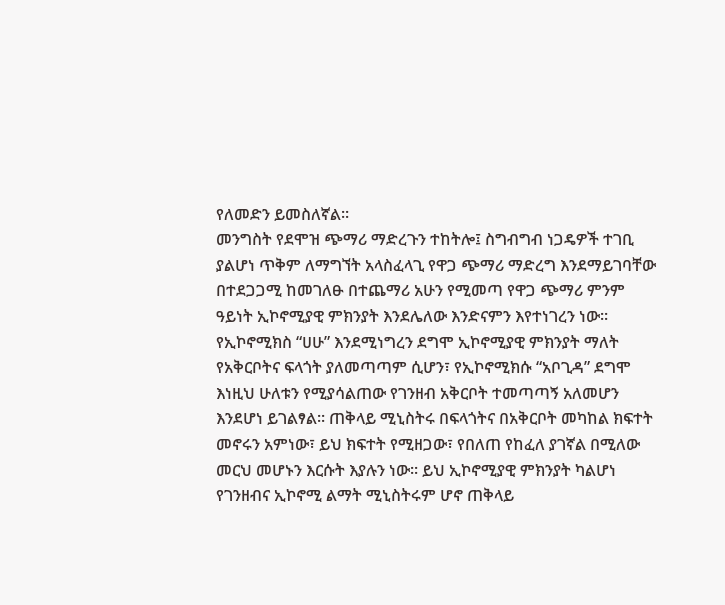የለመድን ይመስለኛል፡፡
መንግስት የደሞዝ ጭማሪ ማድረጉን ተከትሎ፤ ስግብግብ ነጋዴዎች ተገቢ ያልሆነ ጥቅም ለማግኘት አላስፈላጊ የዋጋ ጭማሪ ማድረግ እንደማይገባቸው በተደጋጋሚ ከመገለፁ በተጨማሪ አሁን የሚመጣ የዋጋ ጭማሪ ምንም ዓይነት ኢኮኖሚያዊ ምክንያት እንደሌለው እንድናምን እየተነገረን ነው፡፡ የኢኮኖሚክስ “ሀሁ” እንደሚነግረን ደግሞ ኢኮኖሚያዊ ምክንያት ማለት የአቅርቦትና ፍላጎት ያለመጣጣም ሲሆን፣ የኢኮኖሚክሱ “አቦጊዳ” ደግሞ እነዚህ ሁለቱን የሚያሳልጠው የገንዘብ አቅርቦት ተመጣጣኝ አለመሆን እንደሆነ ይገልፃል፡፡ ጠቅላይ ሚኒስትሩ በፍላጎትና በአቅርቦት መካከል ክፍተት መኖሩን አምነው፣ ይህ ክፍተት የሚዘጋው፣ የበለጠ የከፈለ ያገኛል በሚለው መርህ መሆኑን እርሱት እያሉን ነው፡፡ ይህ ኢኮኖሚያዊ ምክንያት ካልሆነ የገንዘብና ኢኮኖሚ ልማት ሚኒስትሩም ሆኖ ጠቅላይ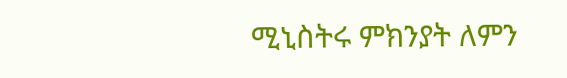ሚኒስትሩ ምክንያት ለምን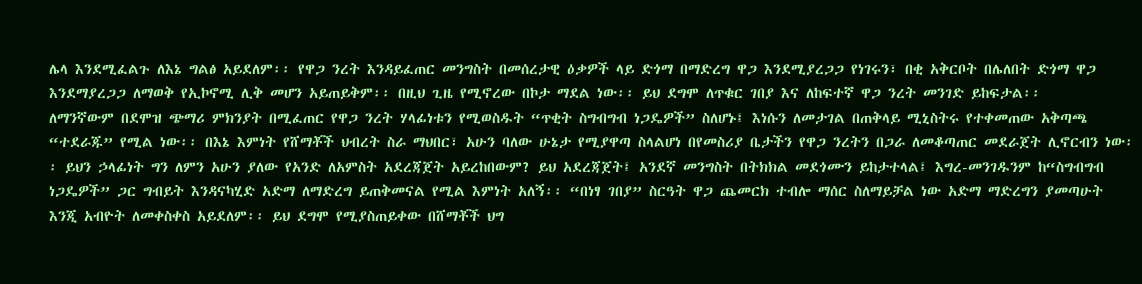ሌላ እንደሚፈልጉ ለእኔ ግልፅ አይደለም፡፡ የዋጋ ንረት እንዳይፈጠር መንግስት በመሰረታዊ ዕቃዎች ላይ ድጎማ በማድረግ ዋጋ እንደሚያረጋጋ የነገሩን፣ በቂ አቅርቦት በሌለበት ድጎማ ዋጋ እንደማያረጋጋ ለማወቅ የኢኮኖሚ ሊቅ መሆን አይጠይቅም፡፡ በዚህ ጊዜ የሚኖረው በኮታ ማደል ነው፡፡ ይህ ደግሞ ለጥቁር ገበያ እና ለከፍተኛ ዋጋ ንረት መንገድ ይከፍታል፡፡
ለማንኛውም በደሞዝ ጭማሪ ምክንያት በሚፈጠር የዋጋ ንረት ሃላፊነቱን የሚወስዱት “ጥቂት ስግብግብ ነጋዴዎች” ስለሆኑ፤ እነሱን ለመታገል በጠቅላይ ሚኒስትሩ የተቀመጠው አቅጣጫ “ተደራጁ” የሚል ነው፡፡ በእኔ እምነት የሸማቾች ህብረት ስራ ማህበር፣ አሁን ባለው ሁኔታ የሚያዋጣ ስላልሆነ በየመስሪያ ቤታችን የዋጋ ንረትን በጋራ ለመቆጣጠር መደራጀት ሊኖርብን ነው፡፡ ይህን ኃላፊነት ግን ለምን አሁን ያለው የአንድ ለአምስት አደረጃጀት አይረከበውም? ይህ አደረጃጀት፤ አንደኛ መንግስት በትክክል መደጎሙን ይከታተላል፤ እግረ-መንገዱንም ከ“ስግብግብ ነጋዴዎች” ጋር ግብይት እንዳናካሂድ አድማ ለማድረግ ይጠቅመናል የሚል እምነት አለኝ፡፡ “በነፃ ገበያ” ስርዓት ዋጋ ጨመርክ ተብሎ ማሰር ስለማይቻል ነው አድማ ማድረግን ያመጣሁት እንጂ አብዮት ለመቀስቀስ አይደለም፡፡ ይህ ደግሞ የሚያስጠይቀው በሸማቾች ህግ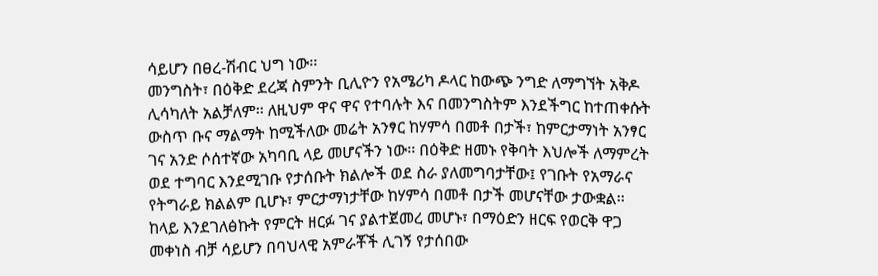ሳይሆን በፀረ-ሽብር ህግ ነው፡፡
መንግስት፣ በዕቅድ ደረጃ ስምንት ቢሊዮን የአሜሪካ ዶላር ከውጭ ንግድ ለማግኘት አቅዶ ሊሳካለት አልቻለም፡፡ ለዚህም ዋና ዋና የተባሉት እና በመንግስትም እንደችግር ከተጠቀሱት ውስጥ ቡና ማልማት ከሚችለው መሬት አንፃር ከሃምሳ በመቶ በታች፣ ከምርታማነት አንፃር ገና አንድ ሶሰተኛው አካባቢ ላይ መሆናችን ነው፡፡ በዕቅድ ዘመኑ የቅባት እህሎች ለማምረት ወደ ተግባር እንደሚገቡ የታሰቡት ክልሎች ወደ ስራ ያለመግባታቸው፤ የገቡት የአማራና የትግራይ ክልልም ቢሆኑ፣ ምርታማነታቸው ከሃምሳ በመቶ በታች መሆናቸው ታውቋል፡፡ ከላይ እንደገለፅኩት የምርት ዘርፉ ገና ያልተጀመረ መሆኑ፣ በማዕድን ዘርፍ የወርቅ ዋጋ መቀነስ ብቻ ሳይሆን በባህላዊ አምራቾች ሊገኝ የታሰበው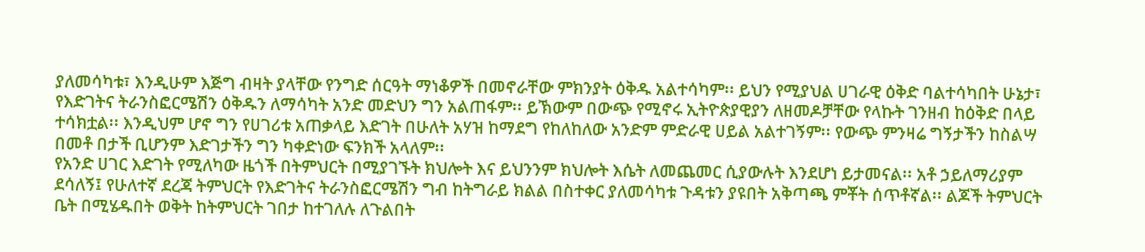ያለመሳካቱ፣ እንዲሁም እጅግ ብዛት ያላቸው የንግድ ሰርዓት ማነቆዎች በመኖራቸው ምክንያት ዕቅዱ አልተሳካም፡፡ ይህን የሚያህል ሀገራዊ ዕቅድ ባልተሳካበት ሁኔታ፣ የእድገትና ትራንስፎርሜሽን ዕቅዱን ለማሳካት አንድ መድህን ግን አልጠፋም፡፡ ይኽውም በውጭ የሚኖሩ ኢትዮጵያዊያን ለዘመዶቻቸው የላኩት ገንዘብ ከዕቅድ በላይ ተሳክቷል፡፡ እንዲህም ሆኖ ግን የሀገሪቱ አጠቃላይ እድገት በሁለት አሃዝ ከማደግ የከለከለው አንድም ምድራዊ ሀይል አልተገኝም፡፡ የውጭ ምንዛሬ ግኝታችን ከስልሣ በመቶ በታች ቢሆንም እድገታችን ግን ካቀድነው ፍንክች አላለም፡፡
የአንድ ሀገር እድገት የሚለካው ዜጎች በትምህርት በሚያገኙት ክህሎት እና ይህንንም ክህሎት እሴት ለመጨመር ሲያውሉት እንደሆነ ይታመናል፡፡ አቶ ኃይለማሪያም ደሳለኝ፤ የሁለተኛ ደረጃ ትምህርት የእድገትና ትራንስፎርሜሽን ግብ ከትግራይ ክልል በስተቀር ያለመሳካቱ ጉዳቱን ያዩበት አቅጣጫ ምቾት ሰጥቶኛል፡፡ ልጆች ትምህርት ቤት በሚሄዱበት ወቅት ከትምህርት ገበታ ከተገለሉ ለጉልበት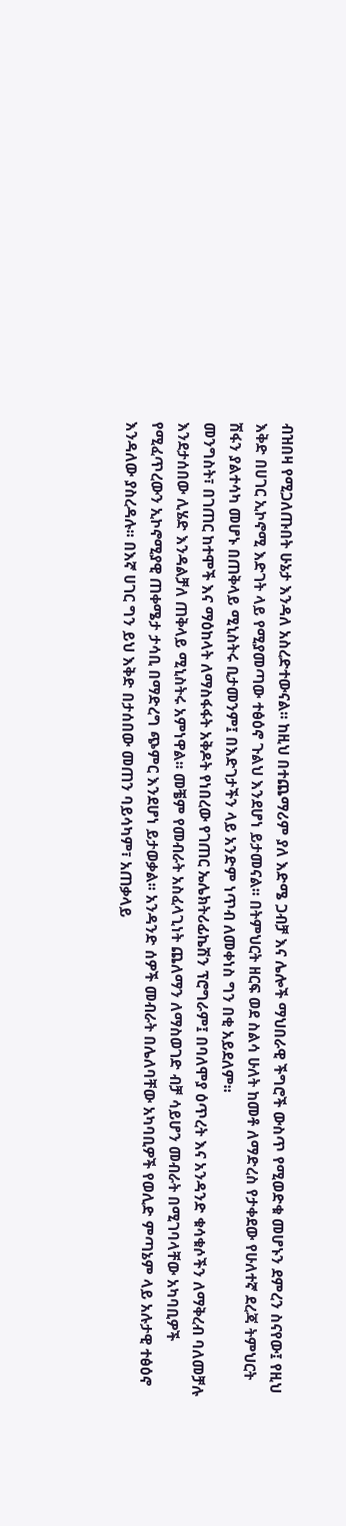ብዝበዛ የሚጋለጡበት ሁኔታ እንዳለ አስረድተውናል፡፡ ከዚህ በተጨማሪም ያለ እድሜ ጋብቻ እና ሌሎች ማህበራዊ ችግሮች ውስጥ የሚወድቁ መሆኑን ደምረን ስናየው፤ የዚህ እቅድ በሀገር ኢኮኖሚ እድገት ላይ የሚያመጣው ተፅዕኖ ጉልህ እንደሆነ ይታመናል፡፡ በትምህርት ዘርፍ ወደ ስልሳ ሁለት ከመቶ ለማድረስ የታቀደው የሁለተኛ ደረጃ ትምህርት ሽፋን ያልተሳካ መሆኑ በጠቅላይ ሚኒስትሩ ቢታመንም፤ በእድገታችን ላይ አንድም ነጥብ ለመቀነስ ግን በቂ አይደለም፡፡
መንግስት፣ በገጠር ከተሞች እና ማዕከላት ለማስፋፋት አቅዶት የነበረው የገጠር ኤሌክትሪፊኬሽን ፕሮግራም፤ በባለሞያ ዕጥረት እና አንዳንድ ቁሳቁሶችን ለማቅረብ ባለመቻሉ እንደታሰበው ሊሄድ እንዳልቻለ ጠቅላይ ሚኒስትሩ አምነዋል፡፡ መቼም የመብራት አስፈላጊነት ጨለማን ለማስወገድ ብቻ ሳይሆን መብራት በሚገባላቸው አካባቢዎች የሚፈጥረውን ኢኮኖሚያዊ ጠቀሜታ ታሳቢ በማድረግ ጭምር እንደሆነ ይታወቃል፡፡ አንዳንድ ሰዎች መብራት በሌለባቸው አካባቢዎች የወሊድ ምጣኔም ላይ አሉታዊ ተፅዕኖ እንዳለው ያስረዳሉ፡፡ በእኛ ሀገር ግን ይህ እቅድ በታሰበው መጠን ባይሳካም፣ አጠቃላይ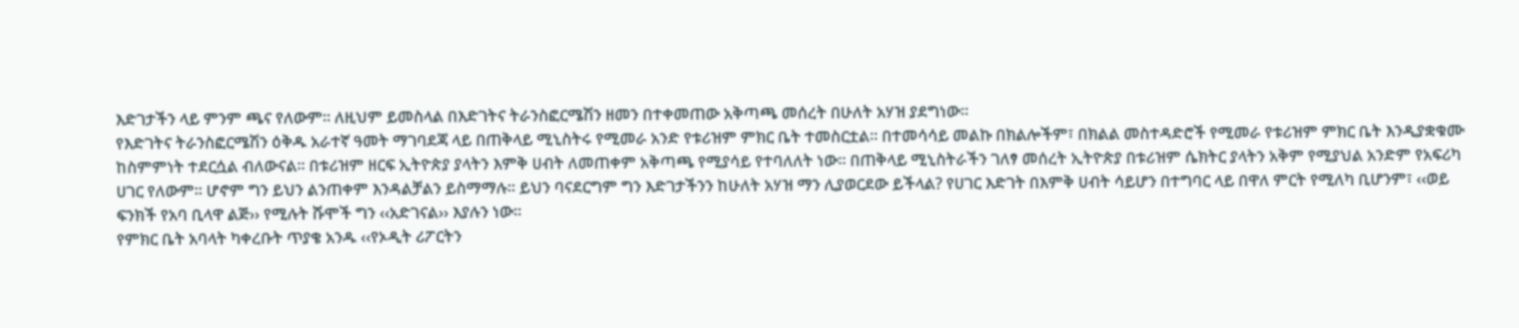እድገታችን ላይ ምንም ጫና የለውም፡፡ ለዚህም ይመስላል በእድገትና ትራንስፎርሜሽን ዘመን በተቀመጠው አቅጣጫ መሰረት በሁለት አሃዝ ያደግነው፡፡
የእድገትና ትራንስፎርሜሽን ዕቅዱ አራተኛ ዓመት ማገባደጃ ላይ በጠቅላይ ሚኒስትሩ የሚመራ አንድ የቱሪዝም ምክር ቤት ተመስርቷል፡፡ በተመሳሳይ መልኩ በክልሎችም፣ በክልል መስተዳድሮች የሚመራ የቱሪዝም ምክር ቤት እንዲያቋቁሙ ከስምምነት ተደርሷል ብለውናል፡፡ በቱሪዝም ዘርፍ ኢትዮጵያ ያላትን እምቅ ሀብት ለመጠቀም አቅጣጫ የሚያሳይ የተባለለት ነው፡፡ በጠቅላይ ሚኒስትራችን ገለፃ መሰረት ኢትዮጵያ በቱሪዝም ሴክትር ያላትን አቅም የሚያህል አንድም የአፍሪካ ሀገር የለውም፡፡ ሆኖም ግን ይህን ልንጠቀም እንዳልቻልን ይስማማሉ፡፡ ይህን ባናደርግም ግን እድገታችንን ከሁለት አሃዝ ማን ሊያወርደው ይችላል? የሀገር እድገት በእምቅ ሀብት ሳይሆን በተግባር ላይ በዋለ ምርት የሚለካ ቢሆንም፣ ‹‹ወይ ፍንክች የአባ ቢላዋ ልጅ›› የሚሉት ሹሞች ግን ‹‹አድገናል›› እያሉን ነው፡፡
የምክር ቤት አባላት ካቀረቡት ጥያቄ አንዱ ‹‹የኦዲት ሪፖርትን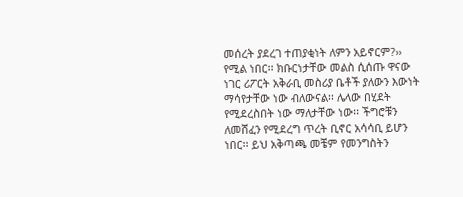መሰረት ያደረገ ተጠያቂነት ለምን አይኖርም?›› የሚል ነበር፡፡ ክቡርነታቸው መልስ ሲሰጡ ዋናው ነገር ሪፖርት አቅራቢ መስሪያ ቤቶች ያለውን እውነት ማሳየታቸው ነው ብለውናል፡፡ ሌላው በሂደት የሚደረስበት ነው ማለታቸው ነው፡፡ ችግሮቹን ለመሸፈን የሚደረግ ጥረት ቢኖር አሳሳቢ ይሆን ነበር፡፡ ይህ አቅጣጫ መቼም የመንግስትን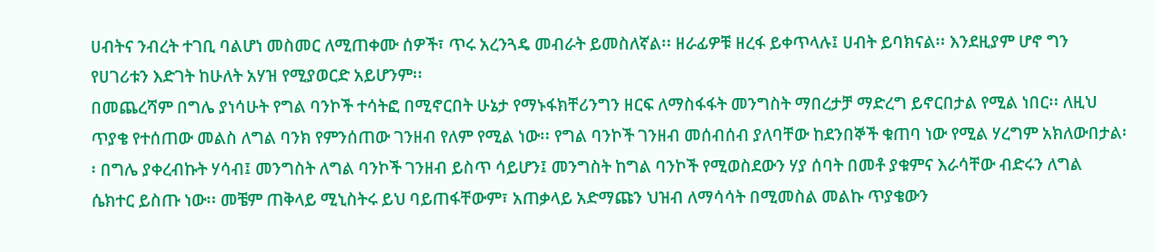ሀብትና ንብረት ተገቢ ባልሆነ መስመር ለሚጠቀሙ ሰዎች፣ ጥሩ አረንጓዴ መብራት ይመስለኛል፡፡ ዘራፊዎቹ ዘረፋ ይቀጥላሉ፤ ሀብት ይባክናል፡፡ እንደዚያም ሆኖ ግን የሀገሪቱን እድገት ከሁለት አሃዝ የሚያወርድ አይሆንም፡፡
በመጨረሻም በግሌ ያነሳሁት የግል ባንኮች ተሳትፎ በሚኖርበት ሁኔታ የማኑፋክቸሪንግን ዘርፍ ለማስፋፋት መንግስት ማበረታቻ ማድረግ ይኖርበታል የሚል ነበር፡፡ ለዚህ ጥያቄ የተሰጠው መልስ ለግል ባንክ የምንሰጠው ገንዘብ የለም የሚል ነው፡፡ የግል ባንኮች ገንዘብ መሰብሰብ ያለባቸው ከደንበኞች ቁጠባ ነው የሚል ሃረግም አክለውበታል፡፡ በግሌ ያቀረብኩት ሃሳብ፤ መንግስት ለግል ባንኮች ገንዘብ ይስጥ ሳይሆን፤ መንግስት ከግል ባንኮች የሚወስደውን ሃያ ሰባት በመቶ ያቁምና እራሳቸው ብድሩን ለግል ሴክተር ይስጡ ነው፡፡ መቼም ጠቅላይ ሚኒስትሩ ይህ ባይጠፋቸውም፣ አጠቃላይ አድማጩን ህዝብ ለማሳሳት በሚመስል መልኩ ጥያቄውን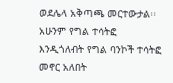ወደሌላ አቅጣጫ መርተውታል፡፡ አሁንም የግል ተሳትፎ እንዲጎለብት የግል ባንኮች ተሳትፎ መኖር አለበት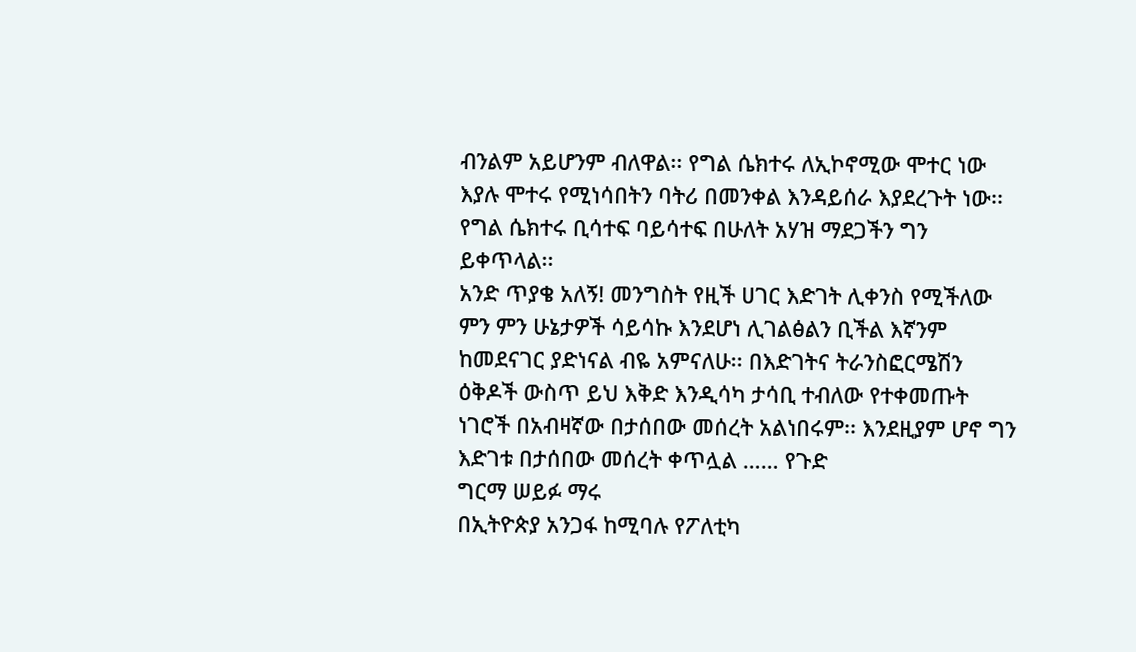ብንልም አይሆንም ብለዋል፡፡ የግል ሴክተሩ ለኢኮኖሚው ሞተር ነው እያሉ ሞተሩ የሚነሳበትን ባትሪ በመንቀል እንዳይሰራ እያደረጉት ነው፡፡ የግል ሴክተሩ ቢሳተፍ ባይሳተፍ በሁለት አሃዝ ማደጋችን ግን ይቀጥላል፡፡
አንድ ጥያቄ አለኝ! መንግስት የዚች ሀገር እድገት ሊቀንስ የሚችለው ምን ምን ሁኔታዎች ሳይሳኩ እንደሆነ ሊገልፅልን ቢችል እኛንም ከመደናገር ያድነናል ብዬ አምናለሁ፡፡ በእድገትና ትራንስፎርሜሽን ዕቅዶች ውስጥ ይህ እቅድ እንዲሳካ ታሳቢ ተብለው የተቀመጡት ነገሮች በአብዛኛው በታሰበው መሰረት አልነበሩም፡፡ እንደዚያም ሆኖ ግን እድገቱ በታሰበው መሰረት ቀጥሏል …… የጉድ
ግርማ ሠይፉ ማሩ
በኢትዮጵያ አንጋፋ ከሚባሉ የፖለቲካ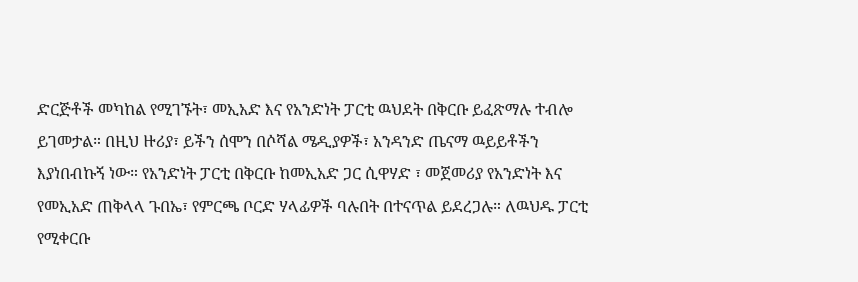ድርጅቶች መካከል የሚገኙት፣ መኢአድ እና የአንድነት ፓርቲ ዉህደት በቅርቡ ይፈጽማሉ ተብሎ ይገመታል። በዚህ ዙሪያ፣ ይችን ሰሞን በሶሻል ሜዲያዎች፣ አንዳንድ ጤናማ ዉይይቶችን እያነበብኩኝ ነው። የአንድነት ፓርቲ በቅርቡ ከመኢአድ ጋር ሲዋሃድ ፣ መጀመሪያ የአንድነት እና የመኢአድ ጠቅላላ ጉበኤ፣ የምርጫ ቦርድ ሃላፊዎች ባሉበት በተናጥል ይደረጋሉ። ለዉህዱ ፓርቲ የሚቀርቡ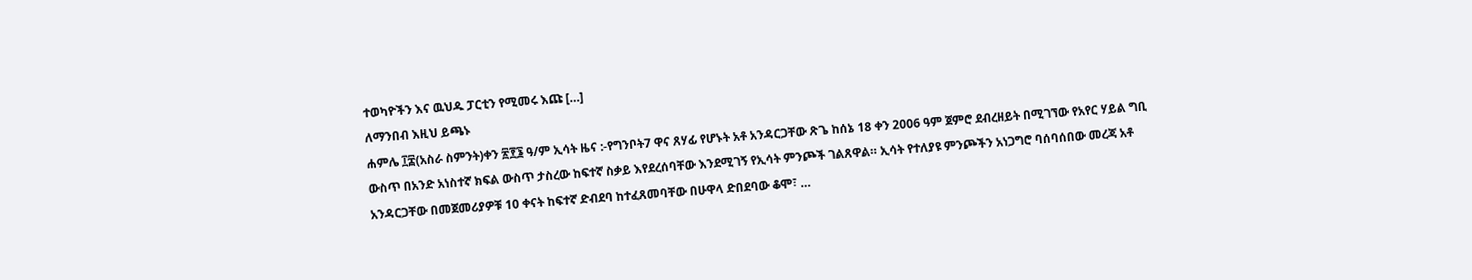ተወካዮችን እና ዉህዱ ፓርቲን የሚመሩ እጩ […]
ለማንበብ እዚህ ይጫኑ
ሐምሌ ፲፰(አስራ ስምንት)ቀን ፳፻፮ ዓ/ም ኢሳት ዜና :-የግንቦት7 ዋና ጸሃፊ የሆኑት አቶ አንዳርጋቸው ጽጌ ከሰኔ 18 ቀን 2006 ዓም ጀምሮ ደብረዘይት በሚገኘው የአየር ሃይል ግቢ ውስጥ በአንድ አነስተኛ ክፍል ውስጥ ታስረው ከፍተኛ ስቃይ እየደረሰባቸው እንደሚገኝ የኢሳት ምንጮች ገልጸዋል። ኢሳት የተለያዩ ምንጮችን አነጋግሮ ባሰባሰበው መረጃ አቶ አንዳርጋቸው በመጀመሪያዎቹ 10 ቀናት ከፍተኛ ድብደባ ከተፈጸመባቸው በሁዋላ ድበደባው ቆሞ፣ …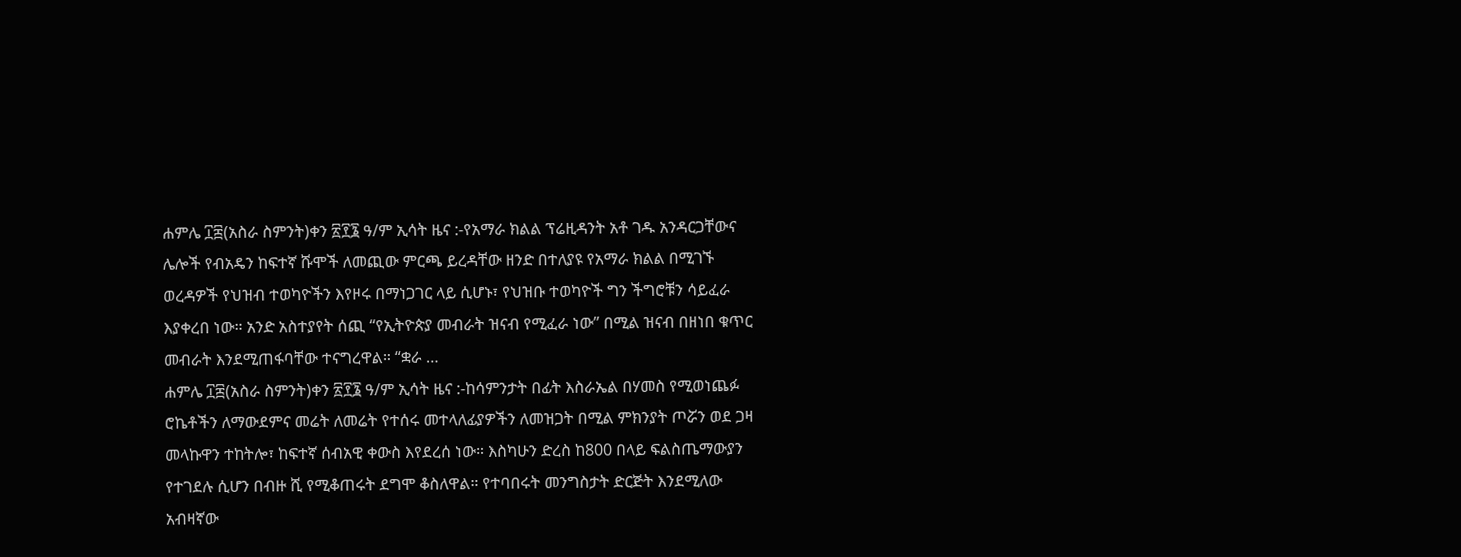ሐምሌ ፲፰(አስራ ስምንት)ቀን ፳፻፮ ዓ/ም ኢሳት ዜና :-የአማራ ክልል ፕሬዚዳንት አቶ ገዱ አንዳርጋቸውና ሌሎች የብአዴን ከፍተኛ ሹሞች ለመጪው ምርጫ ይረዳቸው ዘንድ በተለያዩ የአማራ ክልል በሚገኙ ወረዳዎች የህዝብ ተወካዮችን እየዞሩ በማነጋገር ላይ ሲሆኑ፣ የህዝቡ ተወካዮች ግን ችግሮቹን ሳይፈራ እያቀረበ ነው። አንድ አስተያየት ሰጪ “የኢትዮጵያ መብራት ዝናብ የሚፈራ ነው” በሚል ዝናብ በዘነበ ቁጥር መብራት እንደሚጠፋባቸው ተናግረዋል። “ቋራ …
ሐምሌ ፲፰(አስራ ስምንት)ቀን ፳፻፮ ዓ/ም ኢሳት ዜና :-ከሳምንታት በፊት እስራኤል በሃመስ የሚወነጨፉ ሮኬቶችን ለማውደምና መሬት ለመሬት የተሰሩ መተላለፊያዎችን ለመዝጋት በሚል ምክንያት ጦሯን ወደ ጋዛ መላኩዋን ተከትሎ፣ ከፍተኛ ሰብአዊ ቀውስ እየደረሰ ነው። እስካሁን ድረስ ከ800 በላይ ፍልስጤማውያን የተገደሉ ሲሆን በብዙ ሺ የሚቆጠሩት ደግሞ ቆስለዋል። የተባበሩት መንግስታት ድርጅት እንደሚለው አብዛኛው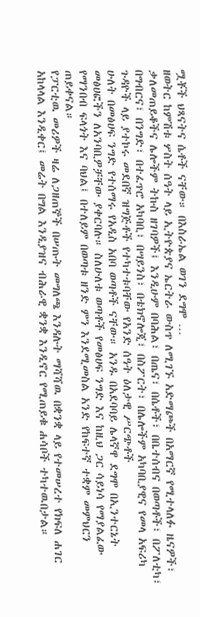ሟቾች ህጻናትና ሴቶች ናቸው። በእስራኤል ወገን ደግሞ …
ዘወትር ከምሽቱ ሦስት ሰዓት ላይ ኢትዮጵያና ኤርትራ ውስጥ ለሚገኙ አድማጮች በአማርኛ የሚተላለፉ ዜናዎች፣ ቃለመጠይቆችና ሌሎችም ትኩስ ዘገባዎች፤ እንዲሁም በባሕል፣ በጤና፣ በሴቶች፣ በቤተሰብና በወጣቶች፣ በፖለቲካ፣ በግብርና፣ በንግድ፣ በተፈጥሮ አካባቢ፣ በሣይንስ፣ በቴክኖሎጂ፣ በስፖርት፣ በሌሎችም አካባቢያዊና የመላ አፍሪካ ጉዳዮች ላይ ያተኮሩ መደበኛ ዝግጅቶች የተካተቱባቸው የአንድ ሰዓት ዕለታዊ ሥርጭቶች
ሁለት በመፅሀፍ ንግድ የተሰማሩ የአዲስ አበባ ወጣቶች ናቸው። አንዱ በአደባባይ ሌላኛዋ ደግሞ በኢንተርኔት መፅሀፎችን ለአንባቢዎቻቸው ያቀርባሉ። ስለሁለቱ ወጣቶች የመፅሀፍ ንግድ እና ከዚህ ጋር ሳይነሳ የማያልፈው የማንበብ ፍላጎት እና ባህል፤ በተለይም በወጣቱ ዘንድ ምን እንደሚመስል አንድ የከፍተኛ ተቋም መምህርን ጠይቀናል።
የፓርቲዉ መሪዎች ዛሬ ለጋዘጠኞች በሠጡት መግለጫ እንዳሉት ማሻሻዉ በቋንቋ ላይ የተመሠረተ የክፍለ ሐገር አከላላል እንዲቀር፤ መሬት በግል እንዲያዝና ብሕራዊ ቋንቋ እንዲኖር የሚጠይቁ ሐሳቦች ተካተዉበታል።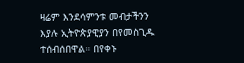ዛሬም እንደሳምንቱ መብታችንን እያሉ ኢትዮጵያዊያን በየመስጊዱ ተሰብሰበዋል። በየቀኑ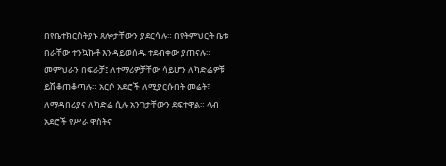በየቤተክርስትያኑ ጸሎታቸውን ያደርሳሉ። በየትምህርት ቤቱ በራቸው ተንኳኩቶ እንዳይወሰዱ ተደብቀው ያጠናሉ። መምህራን በፍራቻ፤ ለተማሪዎቻቸው ሳይሆን ለካድሬዎቹ ይሽቆጠቆጣሉ። አርሶ አደሮች ለሚያርሱበት መሬት፣ ለማዳበሪያና ለካድሬ ሲሉ አንገታቸውን ደፍተዋል። ላብ አደሮች የሥራ ዋስትና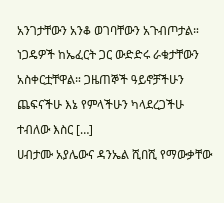አንገታቸውን አንቆ ወገባቸውን አጉብጦታል። ነጋዴዎች ከኤፈርት ጋር ውድድሩ ራቁታቸውን አስቀርቷቸዋል። ጋዜጠኞች ዓይኖቻችሁን ጨፍናችሁ እኔ የምላችሁን ካላደረጋችሁ ተብለው እስር […]
ሀብታሙ አያሌውና ዳንኤል ሺበሺ የማውቃቸው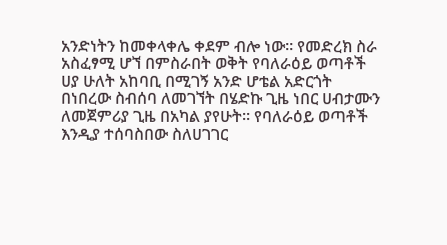አንድነትን ከመቀላቀሌ ቀደም ብሎ ነው። የመድረክ ስራ አስፈፃሚ ሆኘ በምስራበት ወቅት የባለራዕይ ወጣቶች ሀያ ሁለት አከባቢ በሚገኝ አንድ ሆቴል አድርጎት በነበረው ስብሰባ ለመገኘት በሄድኩ ጊዜ ነበር ሀብታሙን ለመጀምሪያ ጊዜ በአካል ያየሁት። የባለራዕይ ወጣቶች እንዲያ ተሰባስበው ስለሀገገር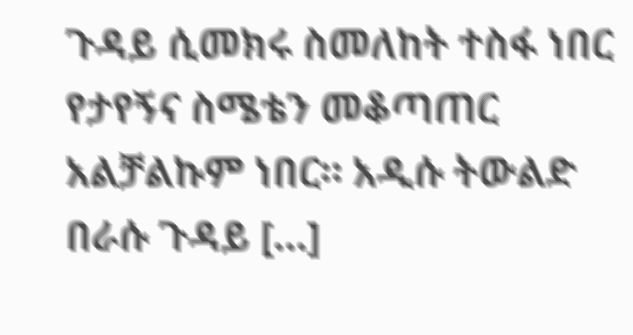ጉዳይ ሲመክሩ ስመለከት ተስፋ ነበር የታየኝና ስሜቴን መቆጣጠር አልቻልኩም ነበር። አዲሱ ትውልድ በራሱ ጉዳይ […]